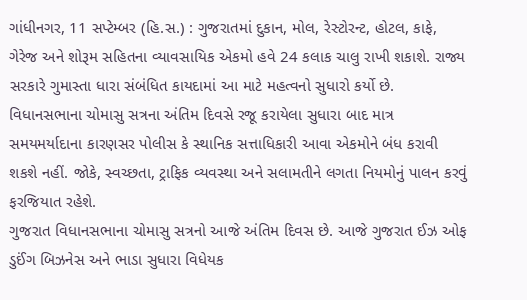ગાંધીનગર, 11 સપ્ટેમ્બર (હિ.સ.) : ગુજરાતમાં દુકાન, મોલ, રેસ્ટોરન્ટ, હોટલ, કાફે, ગેરેજ અને શોરૂમ સહિતના વ્યાવસાયિક એકમો હવે 24 કલાક ચાલુ રાખી શકાશે. રાજ્ય સરકારે ગુમાસ્તા ધારા સંબંધિત કાયદામાં આ માટે મહત્વનો સુધારો કર્યો છે. વિધાનસભાના ચોમાસુ સત્રના અંતિમ દિવસે રજૂ કરાયેલા સુધારા બાદ માત્ર સમયમર્યાદાના કારણસર પોલીસ કે સ્થાનિક સત્તાધિકારી આવા એકમોને બંધ કરાવી શકશે નહીં. જોકે, સ્વચ્છતા, ટ્રાફિક વ્યવસ્થા અને સલામતીને લગતા નિયમોનું પાલન કરવું ફરજિયાત રહેશે.
ગુજરાત વિધાનસભાના ચોમાસુ સત્રનો આજે અંતિમ દિવસ છે. આજે ગુજરાત ઈઝ ઓફ ડુઈંગ બિઝનેસ અને ભાડા સુધારા વિધેયક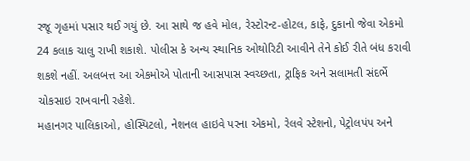રજૂ ગૃહમાં પસાર થઈ ગયું છે. આ સાથે જ હવે મોલ, રેસ્ટોરન્ટ-હોટલ, કાફે, દુકાનો જેવા એકમો 24 કલાક ચાલુ રાખી શકાશે. પોલીસ કે અન્ય સ્થાનિક ઓથોરિટી આવીને તેને કોઈ રીતે બંધ કરાવી શકશે નહીં. અલબત્ત આ એકમોએ પોતાની આસપાસ સ્વચ્છતા, ટ્રાફિક અને સલામતી સંદર્ભે ચોકસાઇ રાખવાની રહેશે.
મહાનગર પાલિકાઓ, હોસ્પિટલો, નેશનલ હાઇવે પરના એકમો, રેલવે સ્ટેશનો, પેટ્રોલપંપ અને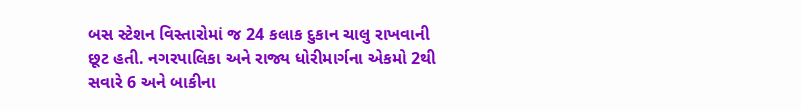બસ સ્ટેશન વિસ્તારોમાં જ 24 કલાક દુકાન ચાલુ રાખવાની છૂટ હતી. નગરપાલિકા અને રાજ્ય ધોરીમાર્ગના એકમો 2થી સવારે 6 અને બાકીના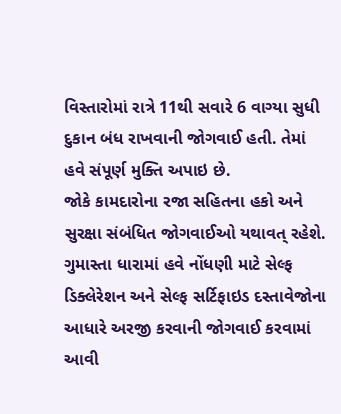વિસ્તારોમાં રાત્રે 11થી સવારે 6 વાગ્યા સુધી દુકાન બંધ રાખવાની જોગવાઈ હતી. તેમાં હવે સંપૂર્ણ મુક્તિ અપાઇ છે.
જોકે કામદારોના રજા સહિતના હકો અને સુરક્ષા સંબંધિત જોગવાઈઓ યથાવત્ રહેશે. ગુમાસ્તા ધારામાં હવે નોંધણી માટે સેલ્ફ ડિક્લેરેશન અને સેલ્ફ સર્ટિફાઇડ દસ્તાવેજોના આધારે અરજી કરવાની જોગવાઈ કરવામાં આવી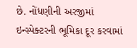છે. નોંધણીની અરજીમાં ઇન્સ્પેક્ટરની ભૂમિકા દૂર કરવામાં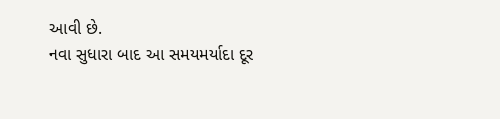આવી છે.
નવા સુધારા બાદ આ સમયમર્યાદા દૂર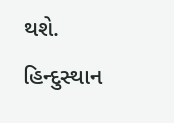થશે.
હિન્દુસ્થાન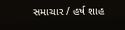સમાચાર / હર્ષ શાહ